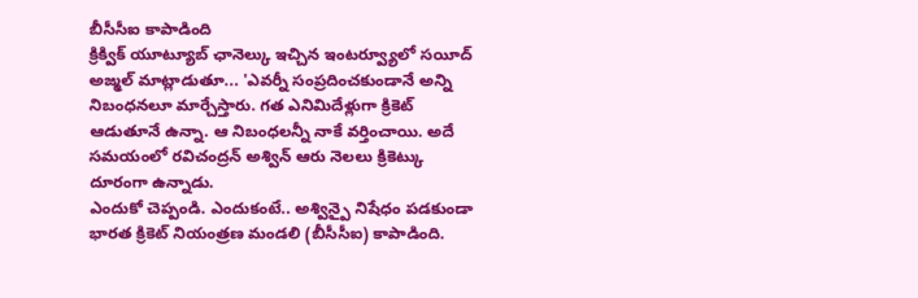బీసీసీఐ కాపాడింది
క్రిక్విక్ యూట్యూబ్ ఛానెల్కు ఇచ్చిన ఇంటర్వ్యూలో సయీద్ అజ్మల్ మాట్లాడుతూ... 'ఎవర్నీ సంప్రదించకుండానే అన్ని నిబంధనలూ మార్చేస్తారు. గత ఎనిమిదేళ్లుగా క్రికెట్ ఆడుతూనే ఉన్నా. ఆ నిబంధలన్నీ నాకే వర్తించాయి. అదే సమయంలో రవిచంద్రన్ అశ్విన్ ఆరు నెలలు క్రికెట్కు దూరంగా ఉన్నాడు.
ఎందుకో చెప్పండి. ఎందుకంటే.. అశ్విన్పై నిషేధం పడకుండా భారత క్రికెట్ నియంత్రణ మండలి (బీసీసీఐ) కాపాడింది.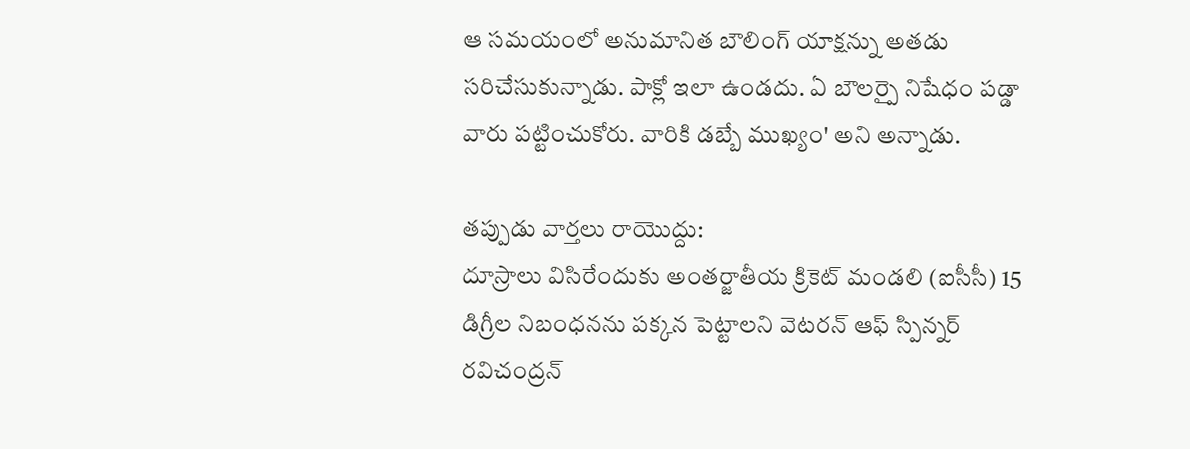ఆ సమయంలో అనుమానిత బౌలింగ్ యాక్షన్ను అతడు సరిచేసుకున్నాడు. పాక్లో ఇలా ఉండదు. ఏ బౌలర్పై నిషేధం పడ్డా వారు పట్టించుకోరు. వారికి డబ్బే ముఖ్యం' అని అన్నాడు.

తప్పుడు వార్తలు రాయొద్దు:
దూస్రాలు విసిరేందుకు అంతర్జాతీయ క్రికెట్ మండలి (ఐసీసీ) 15 డిగ్రీల నిబంధనను పక్కన పెట్టాలని వెటరన్ ఆఫ్ స్పిన్నర్ రవిచంద్రన్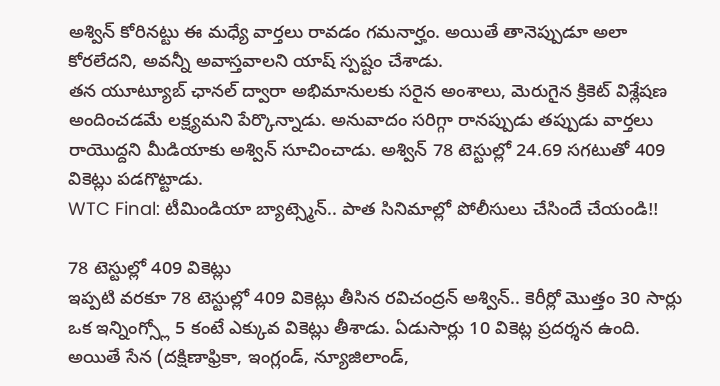అశ్విన్ కోరినట్టు ఈ మధ్యే వార్తలు రావడం గమనార్హం. అయితే తానెప్పుడూ అలా కోరలేదని, అవన్నీ అవాస్తవాలని యాష్ స్పష్టం చేశాడు.
తన యూట్యూబ్ ఛానల్ ద్వారా అభిమానులకు సరైన అంశాలు, మెరుగైన క్రికెట్ విశ్లేషణ అందించడమే లక్ష్యమని పేర్కొన్నాడు. అనువాదం సరిగ్గా రానప్పుడు తప్పుడు వార్తలు రాయొద్దని మీడియాకు అశ్విన్ సూచించాడు. అశ్విన్ 78 టెస్టుల్లో 24.69 సగటుతో 409 వికెట్లు పడగొట్టాడు.
WTC Final: టీమిండియా బ్యాట్స్మెన్.. పాత సినిమాల్లో పోలీసులు చేసిందే చేయండి!!

78 టెస్టుల్లో 409 వికెట్లు
ఇప్పటి వరకూ 78 టెస్టుల్లో 409 వికెట్లు తీసిన రవిచంద్రన్ అశ్విన్.. కెరీర్లో మొత్తం 30 సార్లు ఒక ఇన్నింగ్స్లో 5 కంటే ఎక్కువ వికెట్లు తీశాడు. ఏడుసార్లు 10 వికెట్ల ప్రదర్శన ఉంది. అయితే సేన (దక్షిణాఫ్రికా, ఇంగ్లండ్, న్యూజిలాండ్,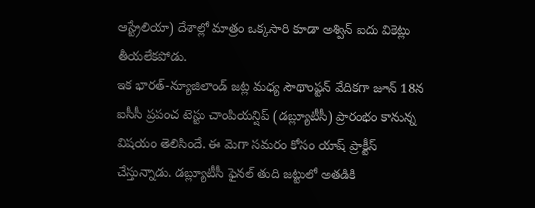ఆస్ట్రేలియా) దేశాల్లో మాత్రం ఒక్కసారి కూడా అశ్విన్ ఐదు వికెట్లు తీయలేకపోడు.
ఇక భారత్-న్యూజిలాండ్ జట్ల మధ్య సౌథాంప్టన్ వేదికగా జూన్ 18న ఐసీసీ ప్రపంచ టెస్టు చాంపియన్షిప్ (డబ్ల్యూటీసీ) ప్రారంభం కానున్న విషయం తెలిసిందే. ఈ మెగా సమరం కోసం యాష్ ప్రాక్టీస్ చేస్తున్నాడు. డబ్ల్యూటీసీ ఫైనల్ తుది జట్టులో అతడికి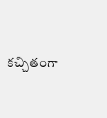కచ్చితంగా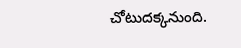చోటుదక్కనుంది.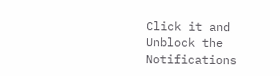Click it and Unblock the Notifications